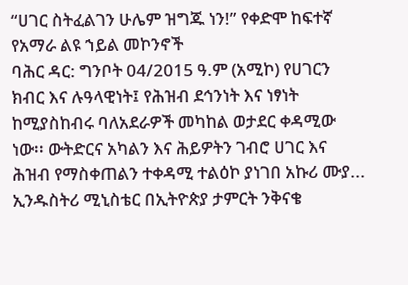“ሀገር ስትፈልገን ሁሌም ዝግጁ ነን!” የቀድሞ ከፍተኛ የአማራ ልዩ ኀይል መኮንኖች
ባሕር ዳር: ግንቦት 04/2015 ዓ.ም (አሚኮ) የሀገርን ክብር እና ሉዓላዊነት፤ የሕዝብ ደኅንነት እና ነፃነት ከሚያስከብሩ ባለአደራዎች መካከል ወታደር ቀዳሚው ነው፡፡ ውትድርና አካልን እና ሕይዎትን ገብሮ ሀገር እና ሕዝብ የማስቀጠልን ተቀዳሚ ተልዕኮ ያነገበ አኩሪ ሙያ...
ኢንዱስትሪ ሚኒስቴር በኢትዮጵያ ታምርት ንቅናቄ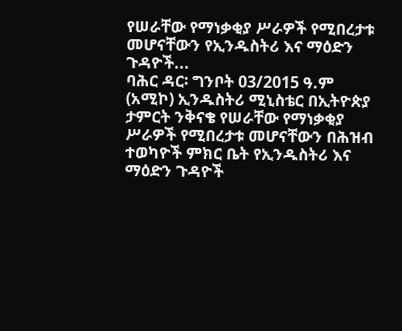የሠራቸው የማነቃቂያ ሥራዎች የሚበረታቱ መሆናቸውን የኢንዱስትሪ እና ማዕድን ጉዳዮች...
ባሕር ዳር፡ ግንቦት 03/2015 ዓ.ም (አሚኮ) ኢንዱስትሪ ሚኒስቴር በኢትዮጵያ ታምርት ንቅናቄ የሠራቸው የማነቃቂያ ሥራዎች የሚበረታቱ መሆናቸውን በሕዝብ ተወካዮች ምክር ቤት የኢንዱስትሪ እና ማዕድን ጉዳዮች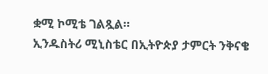ቋሚ ኮሚቴ ገልጿል።
ኢንዱስትሪ ሚኒስቴር በኢትዮጵያ ታምርት ንቅናቄ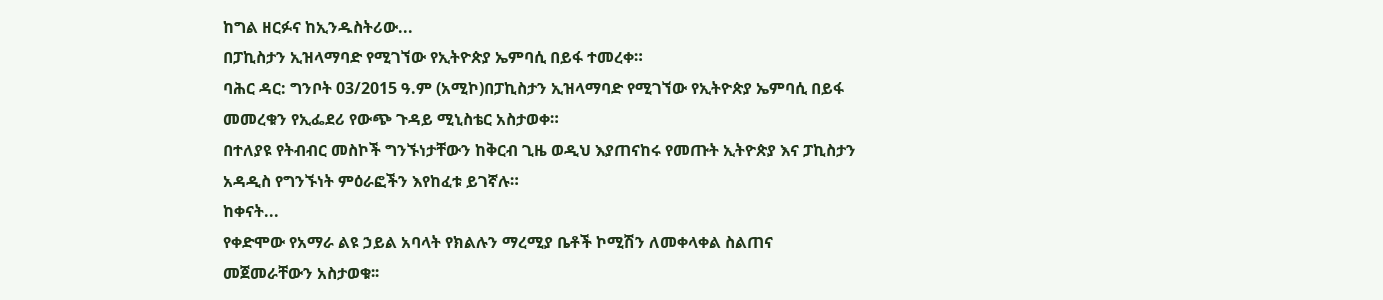ከግል ዘርፉና ከኢንዱስትሪው...
በፓኪስታን ኢዝላማባድ የሚገኘው የኢትዮጵያ ኤምባሲ በይፋ ተመረቀ።
ባሕር ዳር: ግንቦት 03/2015 ዓ.ም (አሚኮ)በፓኪስታን ኢዝላማባድ የሚገኘው የኢትዮጵያ ኤምባሲ በይፋ መመረቁን የኢፌደሪ የውጭ ጉዳይ ሚኒስቴር አስታወቀ።
በተለያዩ የትብብር መስኮች ግንኙነታቸውን ከቅርብ ጊዜ ወዲህ እያጠናከሩ የመጡት ኢትዮጵያ እና ፓኪስታን አዳዲስ የግንኙነት ምዕራፎችን እየከፈቱ ይገኛሉ።
ከቀናት...
የቀድሞው የአማራ ልዩ ኃይል አባላት የክልሉን ማረሚያ ቤቶች ኮሚሽን ለመቀላቀል ስልጠና መጀመራቸውን አስታወቁ፡፡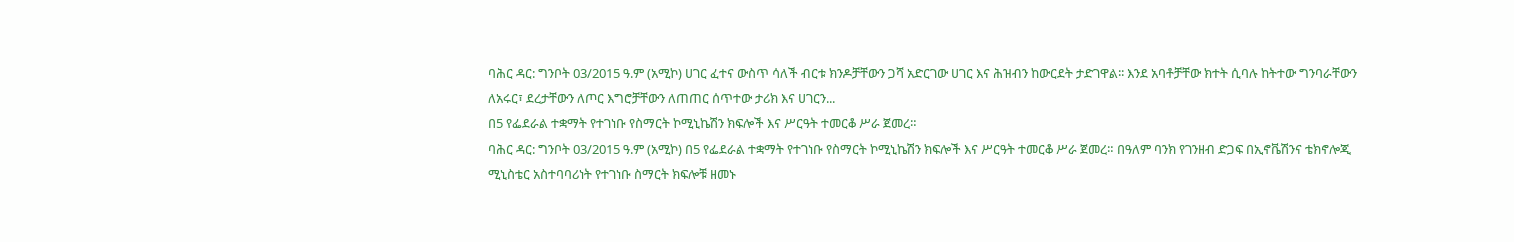ባሕር ዳር: ግንቦት 03/2015 ዓ.ም (አሚኮ) ሀገር ፈተና ውስጥ ሳለች ብርቱ ክንዶቻቸውን ጋሻ አድርገው ሀገር እና ሕዝብን ከውርደት ታድገዋል፡፡ እንደ አባቶቻቸው ክተት ሲባሉ ከትተው ግንባራቸውን ለአሩር፣ ደረታቸውን ለጦር እግሮቻቸውን ለጠጠር ሰጥተው ታሪክ እና ሀገርን...
በ5 የፌደራል ተቋማት የተገነቡ የስማርት ኮሚኒኬሽን ክፍሎች እና ሥርዓት ተመርቆ ሥራ ጀመረ።
ባሕር ዳር: ግንቦት 03/2015 ዓ.ም (አሚኮ) በ5 የፌደራል ተቋማት የተገነቡ የስማርት ኮሚኒኬሽን ክፍሎች እና ሥርዓት ተመርቆ ሥራ ጀመረ። በዓለም ባንክ የገንዘብ ድጋፍ በኢኖቬሽንና ቴክኖሎጂ ሚኒስቴር አስተባባሪነት የተገነቡ ስማርት ክፍሎቹ ዘመኑ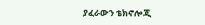ያፈራውን ቴክኖሎጂ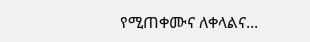የሚጠቀሙና ለቀላልና...